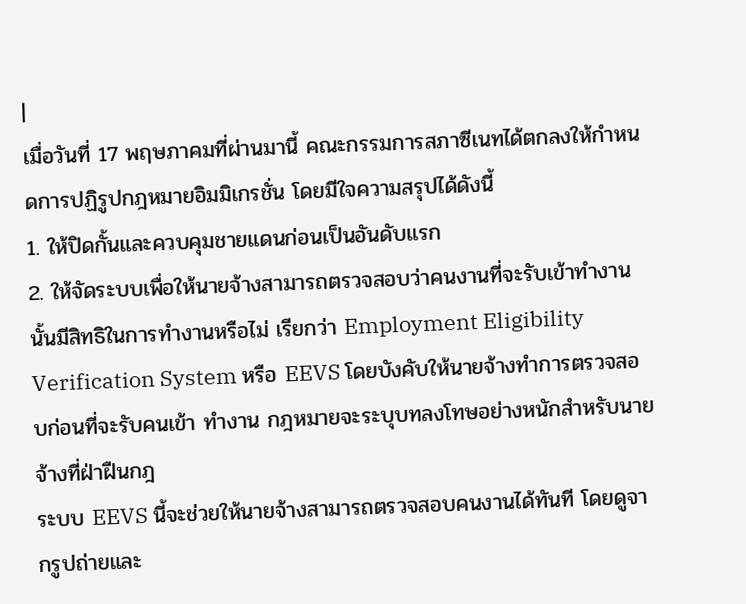|
เมื่อวันที่ 17 พฤษภาคมที่ผ่านมานี้ คณะกรรมการสภาซีเนทได้ตกลงให้กำหนดการปฏิรูปกฎหมายอิมมิเกรชั่น โดยมีใจความสรุปได้ดังนี้
1. ให้ปิดกั้นและควบคุมชายแดนก่อนเป็นอันดับแรก
2. ให้จัดระบบเพื่อให้นายจ้างสามารถตรวจสอบว่าคนงานที่จะรับเข้าทำงานนั้นมีสิทธิในการทำงานหรือไม่ เรียกว่า Employment Eligibility Verification System หรือ EEVS โดยบังคับให้นายจ้างทำการตรวจสอบก่อนที่จะรับคนเข้า ทำงาน กฎหมายจะระบุบทลงโทษอย่างหนักสำหรับนายจ้างที่ฝ่าฝืนกฎ
ระบบ EEVS นี้จะช่วยให้นายจ้างสามารถตรวจสอบคนงานได้ทันที โดยดูจากรูปถ่ายและ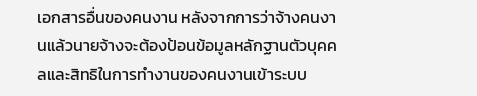เอกสารอื่นของคนงาน หลังจากการว่าจ้างคนงานแล้วนายจ้างจะต้องป้อนข้อมูลหลักฐานตัวบุคคลและสิทธิในการทำงานของคนงานเข้าระบบ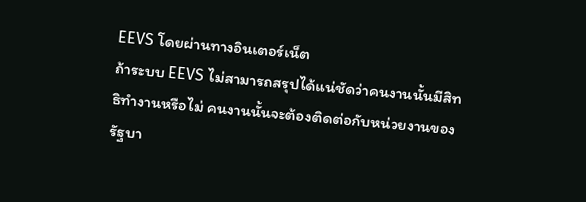EEVS โดยผ่านทางอินเตอร์เน็ต
ถ้าระบบ EEVS ไม่สามารถสรุปได้แน่ชัดว่าคนงานนั้นมีสิทธิทำงานหรือไม่ คนงานนั้นจะต้องติดต่อกับหน่วยงานของ รัฐบา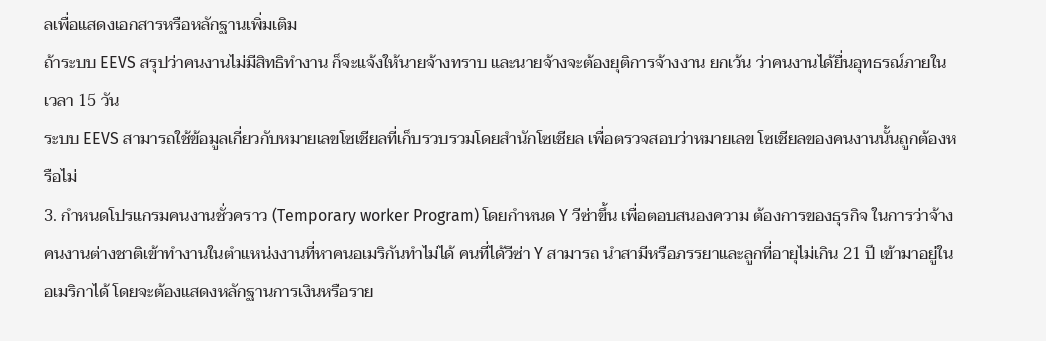ลเพื่อแสดงเอกสารหรือหลักฐานเพิ่มเติม
ถ้าระบบ EEVS สรุปว่าคนงานไม่มีสิทธิทำงาน ก็จะแจ้งให้นายจ้างทราบ และนายจ้างจะต้องยุติการจ้างงาน ยกเว้น ว่าคนงานได้ยื่นอุทธรณ์ภายในเวลา 15 วัน
ระบบ EEVS สามารถใช้ข้อมูลเกี่ยวกับหมายเลขโซเชียลที่เก็บรวบรวมโดยสำนักโซเชียล เพื่อตรวจสอบว่าหมายเลข โซเชียลของคนงานนั้นถูกต้องหรือไม่
3. กำหนดโปรแกรมคนงานชั่วคราว (Temporary worker Program) โดยกำหนด Y วีซ่าขึ้น เพื่อตอบสนองความ ต้องการของธุรกิจ ในการว่าจ้างคนงานต่างชาติเข้าทำงานในตำแหน่งงานที่หาคนอเมริกันทำไม่ได้ คนที่ได้วีซ่า Y สามารถ นำสามีหรือภรรยาและลูกที่อายุไม่เกิน 21 ปี เข้ามาอยู่ในอเมริกาได้ โดยจะต้องแสดงหลักฐานการเงินหรือราย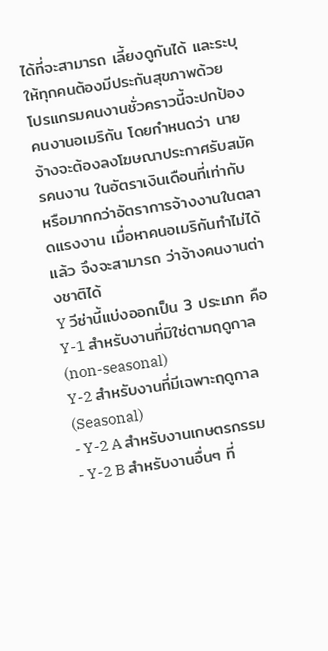ได้ที่จะสามารถ เลี้ยงดูกันได้ และระบุให้ทุกคนต้องมีประกันสุขภาพด้วย
โปรแกรมคนงานชั่วคราวนี้จะปกป้องคนงานอเมริกัน โดยกำหนดว่า นายจ้างจะต้องลงโฆษณาประกาศรับสมัครคนงาน ในอัตราเงินเดือนที่เท่ากับ หรือมากกว่าอัตราการจ้างงานในตลาดแรงงาน เมื่อหาคนอเมริกันทำไม่ได้แล้ว จึงจะสามารถ ว่าจ้างคนงานต่างชาติได้
Y วีซ่านี้แบ่งออกเป็น 3 ประเภท คือ
Y-1 สำหรับงานที่มิใช่ตามฤดูกาล (non-seasonal)
Y-2 สำหรับงานที่มีเฉพาะฤดูกาล (Seasonal)
- Y-2 A สำหรับงานเกษตรกรรม
- Y-2 B สำหรับงานอื่นๆ ที่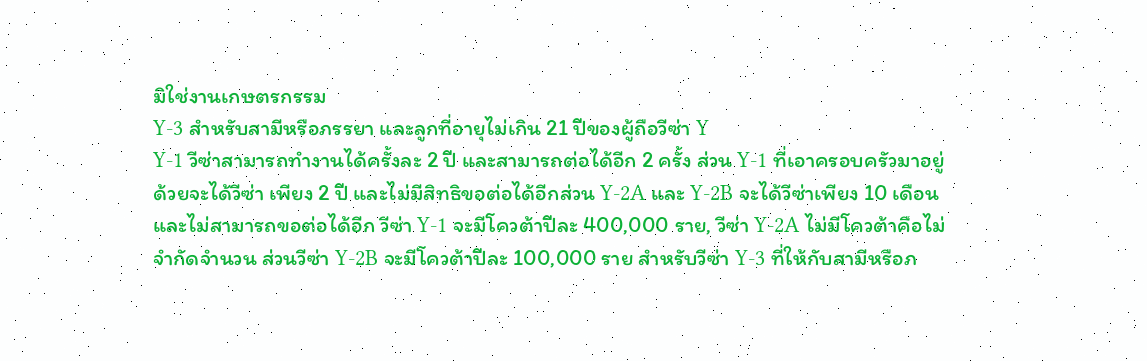มิใช่งานเกษตรกรรม
Y-3 สำหรับสามีหรือภรรยา และลูกที่อายุไม่เกิน 21 ปีของผู้ถือวีซ่า Y
Y-1 วีซ่าสามารถทำงานได้ครั้งละ 2 ปี และสามารถต่อได้อีก 2 ครั้ง ส่วน Y-1 ที่เอาครอบครัวมาอยู่ด้วยจะได้วีซ่า เพียง 2 ปี และไม่มีสิทธิขอต่อได้อีกส่วน Y-2A และ Y-2B จะได้วีซ่าเพียง 10 เดือนและไม่สามารถขอต่อได้อีก วีซ่า Y-1 จะมีโควต้าปีละ 400,000 ราย, วีซ่า Y-2A ไม่มีโควต้าคือไม่จำกัดจำนวน ส่วนวีซ่า Y-2B จะมีโควต้าปีละ 100,000 ราย สำหรับวีซ่า Y-3 ที่ให้กับสามีหรือภ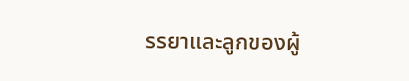รรยาและลูกของผู้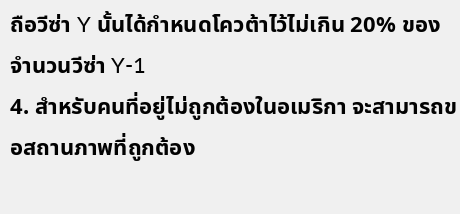ถือวีซ่า Y นั้นได้กำหนดโควต้าไว้ไม่เกิน 20% ของจำนวนวีซ่า Y-1
4. สำหรับคนที่อยู่ไม่ถูกต้องในอเมริกา จะสามารถขอสถานภาพที่ถูกต้อง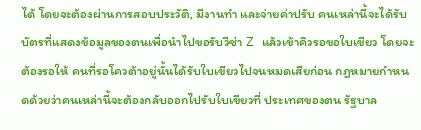ได้ โดยจะต้องผ่านการสอบประวัติ, มีงานทำ และจ่ายค่าปรับ คนเหล่านี้จะได้รับบัตรที่แสดงข้อมูลของตนเพื่อนำไปขอรับวีซ่า Z แล้วเข้าคิวรอขอใบเขียว โดยจะต้องรอให้ คนที่รอโควต้าอยู่นั้นได้รับใบเขียวไปจนหมดเสียก่อน กฎหมายกำหนดด้วยว่าคนเหล่านี้จะต้องกลับออกไปรับใบเขียวที่ ประเทศของตน รัฐบาล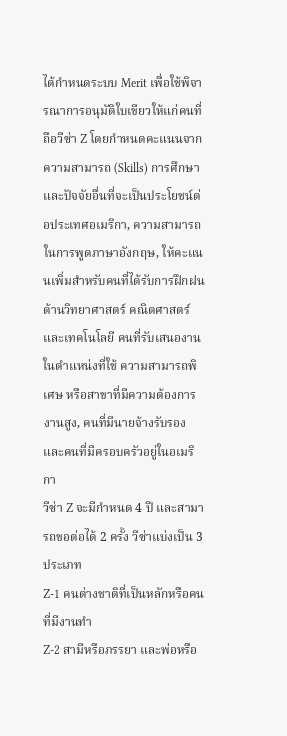ได้กำหนดระบบ Merit เพื่อใช้พิจารณาการอนุมัติใบเขียวให้แก่คนที่ถือวีซ่า Z โดยกำหนดคะแนนจาก ความสามารถ (Skills) การศึกษา และปัจจัยอื่นที่จะเป็นประโยชน์ต่อประเทศอเมริกา, ความสามารถในการพูดภาษาอังกฤษ, ให้คะแนนเพิ่มสำหรับคนที่ได้รับการฝึกฝนด้านวิทยาศาสตร์ คณิตศาสตร์และเทคโนโลยี คนที่รับเสนองานในตำแหน่งที่ใช้ ความสามารถพิเศษ หรือสาขาที่มีความต้องการงานสูง, คนที่มีนายจ้างรับรอง และคนที่มีครอบครัวอยู่ในอเมริกา
วีซ่า Z จะมีกำหนด 4 ปี และสามารถขอต่อได้ 2 ครั้ง วีซ่าแบ่งเป็น 3 ประเภท
Z-1 คนต่างชาติที่เป็นหลักหรือคนที่มีงานทำ
Z-2 สามีหรือภรรยา และพ่อหรือ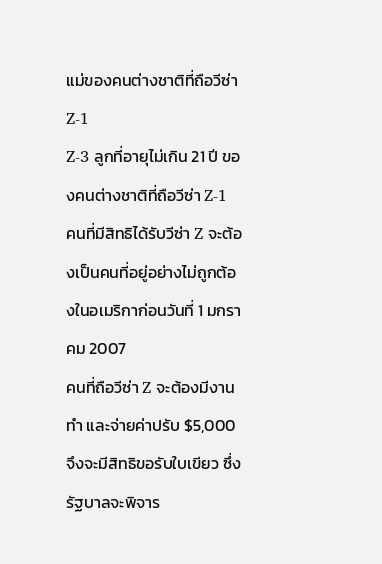แม่ของคนต่างชาติที่ถือวีซ่า Z-1
Z-3 ลูกที่อายุไม่เกิน 21 ปี ของคนต่างชาติที่ถือวีซ่า Z-1
คนที่มีสิทธิได้รับวีซ่า Z จะต้องเป็นคนที่อยู่อย่างไม่ถูกต้องในอเมริกาก่อนวันที่ 1 มกราคม 2007
คนที่ถือวีซ่า Z จะต้องมีงานทำ และจ่ายค่าปรับ $5,000 จึงจะมีสิทธิขอรับใบเขียว ซึ่งรัฐบาลจะพิจาร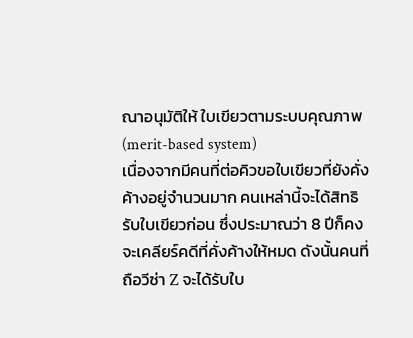ณาอนุมัติให้ ใบเขียวตามระบบคุณภาพ (merit-based system)
เนื่องจากมีคนที่ต่อคิวขอใบเขียวที่ยังคั่งค้างอยู่จำนวนมาก คนเหล่านี้จะได้สิทธิรับใบเขียวก่อน ซึ่งประมาณว่า 8 ปีก็คงจะเคลียร์คดีที่คั่งค้างให้หมด ดังนั้นคนที่ถือวีซ่า Z จะได้รับใบ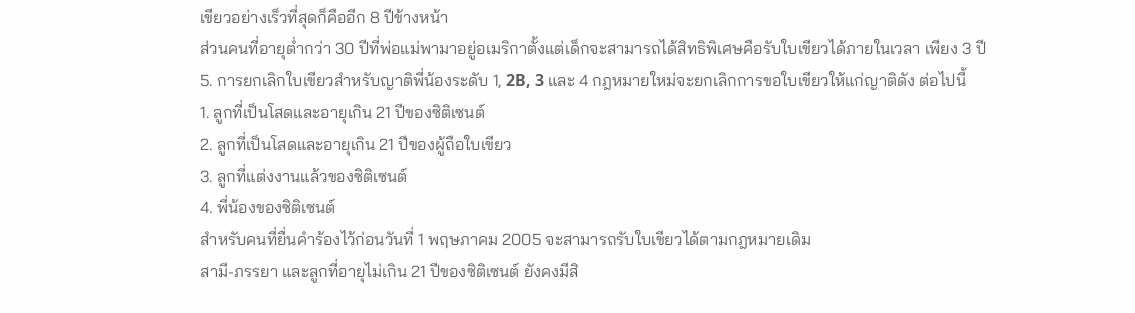เขียวอย่างเร็วที่สุดก็คืออีก 8 ปีข้างหน้า
ส่วนคนที่อายุต่ำกว่า 30 ปีที่พ่อแม่พามาอยู่อเมริกาตั้งแต่เด็กจะสามารถได้สิทธิพิเศษคือรับใบเขียวได้ภายในเวลา เพียง 3 ปี
5. การยกเลิกใบเขียวสำหรับญาติพี่น้องระดับ 1, 2B, 3 และ 4 กฎหมายใหม่จะยกเลิกการขอใบเขียวให้แก่ญาติดัง ต่อไปนี้
1. ลูกที่เป็นโสดและอายุเกิน 21 ปีของซิติเซนต์
2. ลูกที่เป็นโสดและอายุเกิน 21 ปีของผู้ถือใบเขียว
3. ลูกที่แต่งงานแล้วของซิติเซนต์
4. พี่น้องของซิติเซนต์
สำหรับคนที่ยื่นคำร้องไว้ก่อนวันที่ 1 พฤษภาคม 2005 จะสามารถรับใบเขียวได้ตามกฎหมายเดิม
สามี-ภรรยา และลูกที่อายุไม่เกิน 21 ปีของซิติเซนต์ ยังคงมีสิ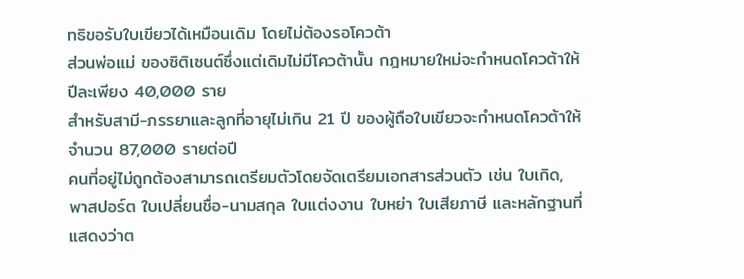ทธิขอรับใบเขียวได้เหมือนเดิม โดยไม่ต้องรอโควต้า
ส่วนพ่อแม่ ของซิติเซนต์ซึ่งแต่เดิมไม่มีโควต้านั้น กฎหมายใหม่จะกำหนดโควต้าให้ปีละเพียง 40,000 ราย
สำหรับสามี-ภรรยาและลูกที่อายุไม่เกิน 21 ปี ของผู้ถือใบเขียวจะกำหนดโควต้าให้จำนวน 87,000 รายต่อปี
คนที่อยู่ไม่ถูกต้องสามารถเตรียมตัวโดยจัดเตรียมเอกสารส่วนตัว เช่น ใบเกิด, พาสปอร์ต ใบเปลี่ยนชื่อ-นามสกุล ใบแต่งงาน ใบหย่า ใบเสียภาษี และหลักฐานที่แสดงว่าต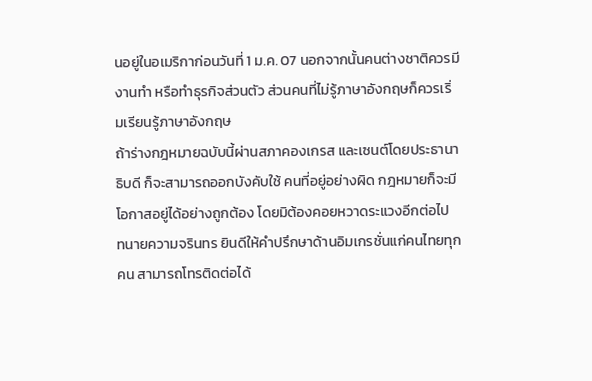นอยู่ในอเมริกาก่อนวันที่ 1 ม.ค. 07 นอกจากนั้นคนต่างชาติควรมี งานทำ หรือทำธุรกิจส่วนตัว ส่วนคนที่ไม่รู้ภาษาอังกฤษก็ควรเริ่มเรียนรู้ภาษาอังกฤษ
ถ้าร่างกฎหมายฉบับนี้ผ่านสภาคองเกรส และเซนต์โดยประธานาธิบดี ก็จะสามารถออกบังคับใช้ คนที่อยู่อย่างผิด กฎหมายก็จะมีโอกาสอยู่ได้อย่างถูกต้อง โดยมิต้องคอยหวาดระแวงอีกต่อไป
ทนายความจรินทร ยินดีให้คำปรึกษาด้านอิมเกรชั่นแก่คนไทยทุกคน สามารถโทรติดต่อได้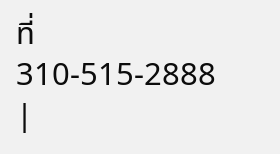ที่ 310-515-2888
|